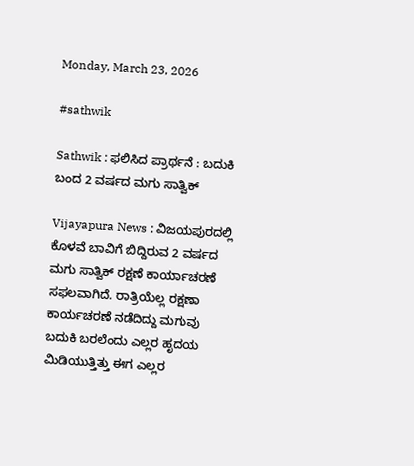Monday, March 23, 2026

#sathwik

Sathwik : ಫಲಿಸಿದ ಪ್ರಾರ್ಥನೆ : ಬದುಕಿ ಬಂದ 2 ವರ್ಷದ ಮಗು ಸಾತ್ವಿಕ್

Vijayapura News : ವಿಜಯಪುರದಲ್ಲಿ ಕೊಳವೆ ಬಾವಿಗೆ ಬಿದ್ದಿರುವ 2 ವರ್ಷದ ಮಗು ಸಾತ್ವಿಕ್ ರಕ್ಷಣೆ ಕಾರ್ಯಾಚರಣೆ ಸಫಲವಾಗಿದೆ. ರಾತ್ರಿಯೆಲ್ಲ ರಕ್ಷಣಾ ಕಾರ್ಯಚರಣೆ ನಡೆದಿದ್ದು ಮಗುವು ಬದುಕಿ ಬರಲೆಂದು ಎಲ್ಲರ ಹೃದಯ ಮಿಡಿಯುತ್ತಿತ್ತು ಈಗ ಎಲ್ಲರ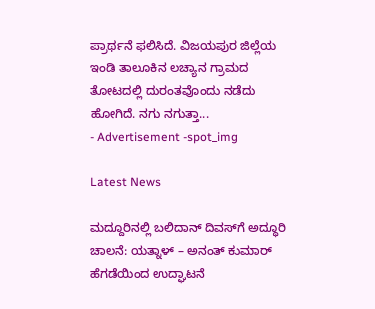ಪ್ರಾರ್ಥನೆ ಫಲಿಸಿದೆ. ವಿಜಯಪುರ ಜಿಲ್ಲೆಯ ಇಂಡಿ ತಾಲೂಕಿನ ಲಚ್ಯಾನ ಗ್ರಾಮದ ತೋಟದಲ್ಲಿ ದುರಂತವೊಂದು ನಡೆದು ಹೋಗಿದೆ. ನಗು ನಗುತ್ತಾ...
- Advertisement -spot_img

Latest News

ಮದ್ದೂರಿನಲ್ಲಿ ಬಲಿದಾನ್ ದಿವಸ್‌ಗೆ ಅದ್ಧೂರಿ ಚಾಲನೆ: ಯತ್ನಾಳ್ – ಅನಂತ್ ಕುಮಾರ್ ಹೆಗಡೆಯಿಂದ ಉದ್ಘಾಟನೆ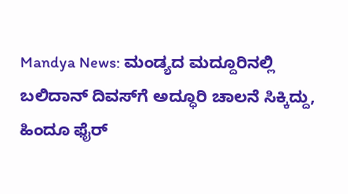Mandya News: ಮಂಡ್ಯದ ಮದ್ದೂರಿನಲ್ಲಿ ಬಲಿದಾನ್ ದಿವಸ್‌ಗೆ ಅದ್ಧೂರಿ ಚಾಲನೆ ಸಿಕ್ಕಿದ್ದು, ಹಿಂದೂ ಫೈರ್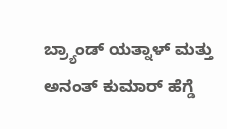ಬ್ರ್ಯಾಂಡ್ ಯತ್ನಾಳ್ ಮತ್ತು ಅನಂತ್ ಕುಮಾರ್ ಹೆಗ್ಡೆ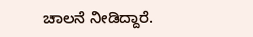ಚಾಲನೆ ನೀಡಿದ್ದಾರೆ.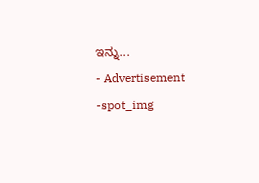ಇನ್ನು...
- Advertisement -spot_img